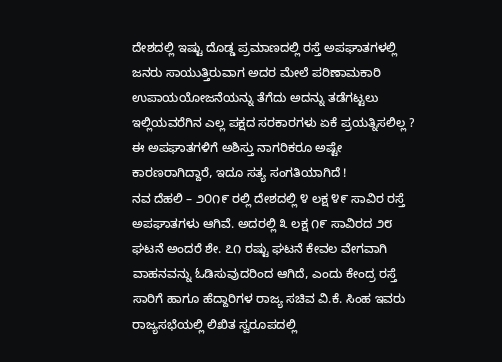ದೇಶದಲ್ಲಿ ಇಷ್ಟು ದೊಡ್ಡ ಪ್ರಮಾಣದಲ್ಲಿ ರಸ್ತೆ ಅಪಘಾತಗಳಲ್ಲಿ ಜನರು ಸಾಯುತ್ತಿರುವಾಗ ಅದರ ಮೇಲೆ ಪರಿಣಾಮಕಾರಿ ಉಪಾಯಯೋಜನೆಯನ್ನು ತೆಗೆದು ಅದನ್ನು ತಡೆಗಟ್ಟಲು ಇಲ್ಲಿಯವರೆಗಿನ ಎಲ್ಲ ಪಕ್ಷದ ಸರಕಾರಗಳು ಏಕೆ ಪ್ರಯತ್ನಿಸಲಿಲ್ಲ ? ಈ ಅಪಘಾತಗಳಿಗೆ ಅಶಿಸ್ತು ನಾಗರಿಕರೂ ಅಷ್ಟೇ ಕಾರಣರಾಗಿದ್ದಾರೆ, ಇದೂ ಸತ್ಯ ಸಂಗತಿಯಾಗಿದೆ !
ನವ ದೆಹಲಿ – ೨೦೧೯ ರಲ್ಲಿ ದೇಶದಲ್ಲಿ ೪ ಲಕ್ಷ ೪೯ ಸಾವಿರ ರಸ್ತೆ ಅಪಘಾತಗಳು ಆಗಿವೆ. ಅದರಲ್ಲಿ ೩ ಲಕ್ಷ ೧೯ ಸಾವಿರದ ೨೮ ಘಟನೆ ಅಂದರೆ ಶೇ. ೭೧ ರಷ್ಟು ಘಟನೆ ಕೇವಲ ವೇಗವಾಗಿ ವಾಹನವನ್ನು ಓಡಿಸುವುದರಿಂದ ಆಗಿದೆ, ಎಂದು ಕೇಂದ್ರ ರಸ್ತೆ ಸಾರಿಗೆ ಹಾಗೂ ಹೆದ್ದಾರಿಗಳ ರಾಜ್ಯ ಸಚಿವ ವಿ.ಕೆ. ಸಿಂಹ ಇವರು ರಾಜ್ಯಸಭೆಯಲ್ಲಿ ಲಿಖಿತ ಸ್ವರೂಪದಲ್ಲಿ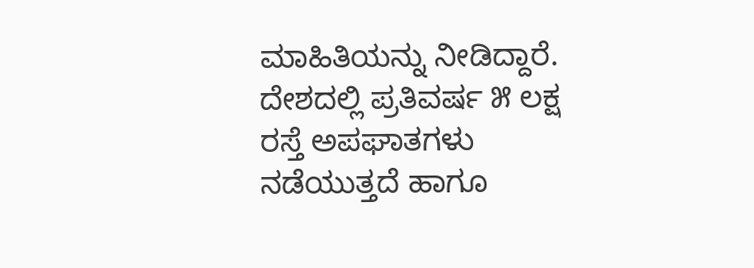ಮಾಹಿತಿಯನ್ನು ನೀಡಿದ್ದಾರೆ. ದೇಶದಲ್ಲಿ ಪ್ರತಿವರ್ಷ ೫ ಲಕ್ಷ ರಸ್ತೆ ಅಪಘಾತಗಳು ನಡೆಯುತ್ತದೆ ಹಾಗೂ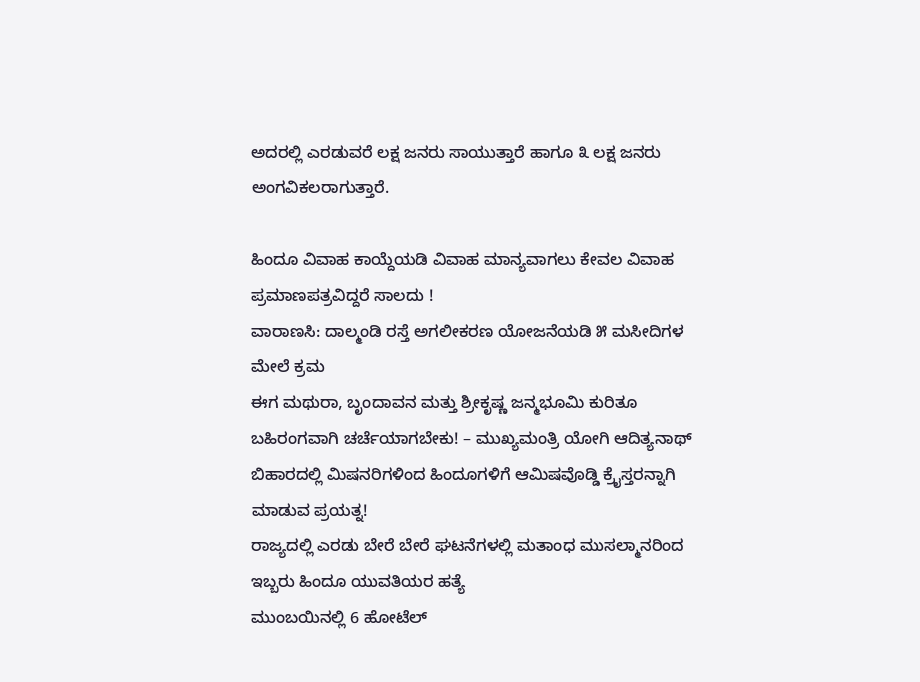ಅದರಲ್ಲಿ ಎರಡುವರೆ ಲಕ್ಷ ಜನರು ಸಾಯುತ್ತಾರೆ ಹಾಗೂ ೩ ಲಕ್ಷ ಜನರು ಅಂಗವಿಕಲರಾಗುತ್ತಾರೆ.

ಹಿಂದೂ ವಿವಾಹ ಕಾಯ್ದೆಯಡಿ ವಿವಾಹ ಮಾನ್ಯವಾಗಲು ಕೇವಲ ವಿವಾಹ ಪ್ರಮಾಣಪತ್ರವಿದ್ದರೆ ಸಾಲದು !
ವಾರಾಣಸಿ: ದಾಲ್ಮಂಡಿ ರಸ್ತೆ ಅಗಲೀಕರಣ ಯೋಜನೆಯಡಿ ೫ ಮಸೀದಿಗಳ ಮೇಲೆ ಕ್ರಮ
ಈಗ ಮಥುರಾ, ಬೃಂದಾವನ ಮತ್ತು ಶ್ರೀಕೃಷ್ಣ ಜನ್ಮಭೂಮಿ ಕುರಿತೂ ಬಹಿರಂಗವಾಗಿ ಚರ್ಚೆಯಾಗಬೇಕು! – ಮುಖ್ಯಮಂತ್ರಿ ಯೋಗಿ ಆದಿತ್ಯನಾಥ್
ಬಿಹಾರದಲ್ಲಿ ಮಿಷನರಿಗಳಿಂದ ಹಿಂದೂಗಳಿಗೆ ಆಮಿಷವೊಡ್ಡಿ ಕ್ರೈಸ್ತರನ್ನಾಗಿ ಮಾಡುವ ಪ್ರಯತ್ನ!
ರಾಜ್ಯದಲ್ಲಿ ಎರಡು ಬೇರೆ ಬೇರೆ ಘಟನೆಗಳಲ್ಲಿ ಮತಾಂಧ ಮುಸಲ್ಮಾನರಿಂದ ಇಬ್ಬರು ಹಿಂದೂ ಯುವತಿಯರ ಹತ್ಯೆ
ಮುಂಬಯಿನಲ್ಲಿ 6 ಹೋಟೆಲ್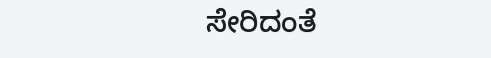ಸೇರಿದಂತೆ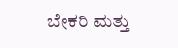ಬೇಕರಿ ಮತ್ತು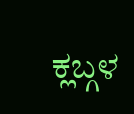ಕ್ಲಬ್ಗಳ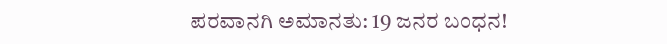ಪರವಾನಗಿ ಅಮಾನತು: 19 ಜನರ ಬಂಧನ!